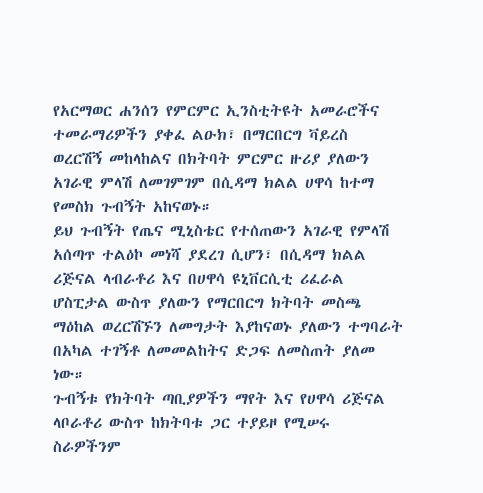የአርማወር ሐንሰን የምርምር ኢንስቲትዩት አመራሮችና ተመራማሪዎችን ያቀፈ ልዑክ፣ በማርበርግ ቫይረስ ወረርሽኝ መከላከልና በክትባት ምርምር ዙሪያ ያለውን አገራዊ ምላሽ ለመገምገም በሲዳማ ክልል ሀዋሳ ከተማ የመስክ ጉብኝት አከናወኑ።
ይህ ጉብኝት የጤና ሚኒስቴር የተሰጠውን አገራዊ የምላሽ አሰጣጥ ተልዕኮ መነሻ ያደረገ ሲሆን፣ በሲዳማ ክልል ሪጅናል ላብራቶሪ እና በሀዋሳ ዩኒቨርሲቲ ሪፈራል ሆስፒታል ውስጥ ያለውን የማርበርግ ክትባት መስጫ ማዕከል ወረርሽኙን ለመግታት እያከናወኑ ያለውን ተግባራት በአካል ተገኝቶ ለመመልከትና ድጋፍ ለመስጠት ያለመ ነው።
ጉብኝቱ የክትባት ጣቢያዎችን ማየት እና የሀዋሳ ሪጅናል ላቦራቶሪ ውስጥ ከክትባቱ ጋር ተያይዞ የሚሠሩ ስራዎችንም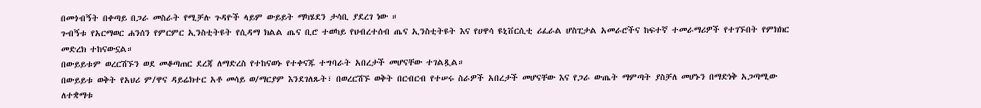በመጎብኝት በቀጣይ በጋራ መስራት የሚቻሉ ጉዳዮች ላይም ውይይት ማካሄደን ታሳቢ ያደረገ ነው ።
ጉብኝቱ የአርማወር ሐንሰን የምርምር ኢንስቲትዩት የሲዳማ ክልል ጤና ቢሮ ተወካይ የህብረተሰብ ጤና ኢንስቲትዩት እና የሀዋሳ ዩኒቨርሲቲ ሪፈራል ሆስፒታል አመራሮችና ከፍተኛ ተመራማሪዎች የተገኙበት የምክክር መድረክ ተከናውኗል።
በውይይቱም ወረርሽኙን ወደ መቆጣጠር ደረጃ ለማድረስ የተከናወኑ የተቀናጁ ተግባራት አበረታች መሆናቸው ተገልጿል።
በውይይቱ ወቅት የአህሪ ም/ዋና ዳይሬክተር አቶ መሳይ ወ/ማርያም እንደገለጹት፣ በወረርሽኙ ወቅት በርብርብ የተሠሩ ስራዎች አበረታች መሆናቸው እና የጋራ ውጤት ማምጣት ያስቻለ መሆኑን በማድነቅ አጋጣሚው ለተቋማቱ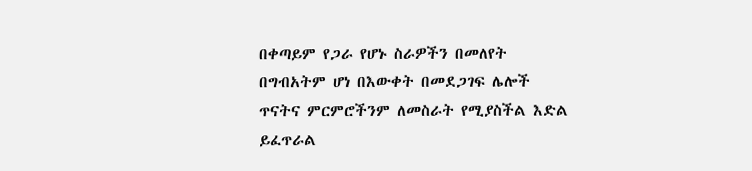በቀጣይም የጋራ የሆኑ ስራዎችን በመለየት በግብአትም ሆነ በእውቀት በመደጋገፍ ሌሎች ጥናትና ምርምሮችንም ለመስራት የሚያስችል እድል ይፈጥራል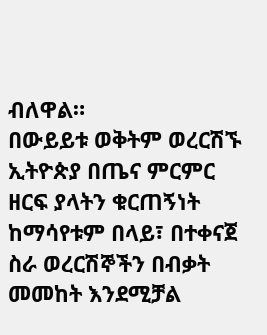ብለዋል።
በውይይቱ ወቅትም ወረርሽኙ ኢትዮጵያ በጤና ምርምር ዘርፍ ያላትን ቁርጠኝነት ከማሳየቱም በላይ፣ በተቀናጀ ስራ ወረርሽኞችን በብቃት መመከት እንደሚቻል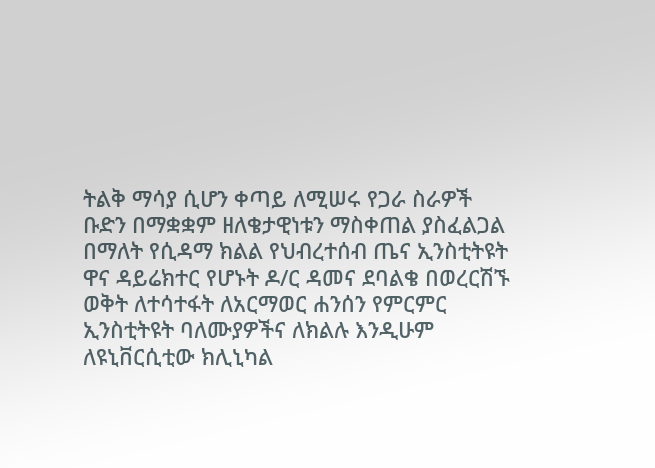ትልቅ ማሳያ ሲሆን ቀጣይ ለሚሠሩ የጋራ ስራዎች ቡድን በማቋቋም ዘለቄታዊነቱን ማስቀጠል ያስፈልጋል በማለት የሲዳማ ክልል የህብረተሰብ ጤና ኢንስቲትዩት ዋና ዳይሬክተር የሆኑት ዶ/ር ዳመና ደባልቄ በወረርሽኙ ወቅት ለተሳተፋት ለአርማወር ሐንሰን የምርምር ኢንስቲትዩት ባለሙያዎችና ለክልሉ እንዲሁም ለዩኒቨርሲቲው ክሊኒካል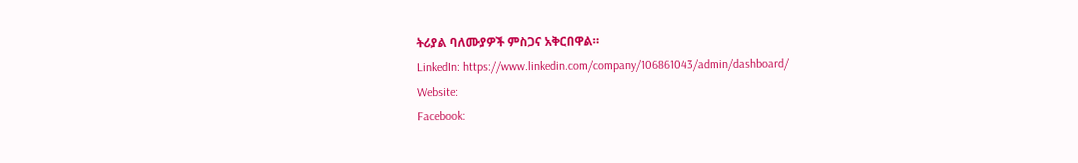ትሪያል ባለሙያዎች ምስጋና አቅርበዋል።
LinkedIn: https://www.linkedin.com/company/106861043/admin/dashboard/
Website:
Facebook: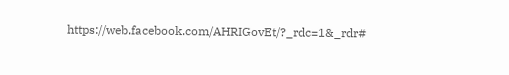https://web.facebook.com/AHRIGovEt/?_rdc=1&_rdr#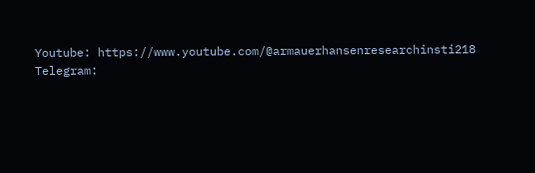Youtube: https://www.youtube.com/@armauerhansenresearchinsti218
Telegram: